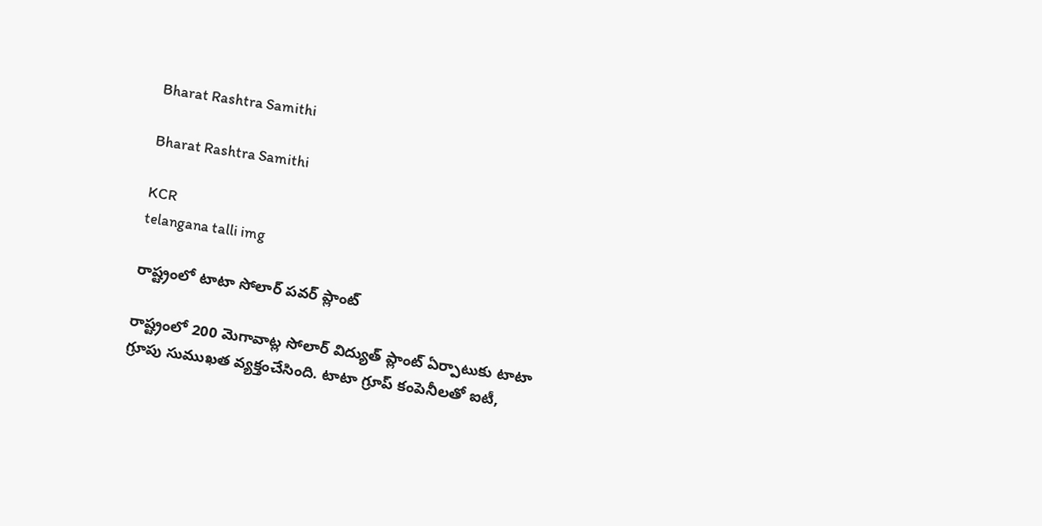Bharat Rashtra Samithi

Bharat Rashtra Samithi

KCR
telangana talli img

రాష్ట్రంలో టాటా సోలార్ పవర్ ప్లాంట్

రాష్ట్రంలో 200 మెగావాట్ల సోలార్ విద్యుత్ ప్లాంట్ ఏర్పాటుకు టాటా గ్రూపు సుముఖత వ్యక్తంచేసింది. టాటా గ్రూప్ కంపెనీలతో ఐటీ,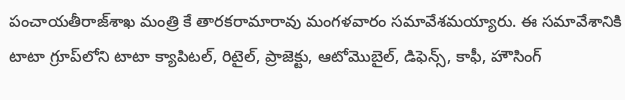పంచాయతీరాజ్‌శాఖ మంత్రి కే తారకరామారావు మంగళవారం సమావేశమయ్యారు. ఈ సమావేశానికి టాటా గ్రూప్‌లోని టాటా క్యాపిటల్, రిటైల్, ప్రాజెక్టు, ఆటోమొబైల్, డిఫెన్స్, కాఫీ, హౌసింగ్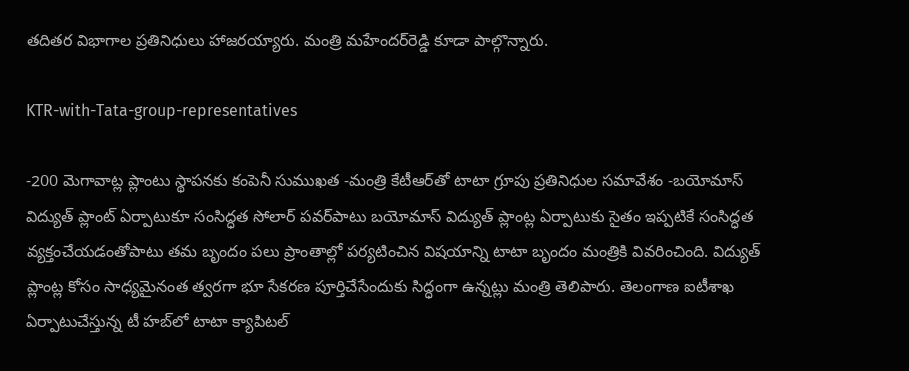తదితర విభాగాల ప్రతినిధులు హాజరయ్యారు. మంత్రి మహేందర్‌రెడ్డి కూడా పాల్గొన్నారు.

KTR-with-Tata-group-representatives

-200 మెగావాట్ల ప్లాంటు స్థాపనకు కంపెనీ సుముఖత -మంత్రి కేటీఆర్‌తో టాటా గ్రూపు ప్రతినిధుల సమావేశం -బయోమాస్ విద్యుత్ ప్లాంట్ ఏర్పాటుకూ సంసిద్ధత సోలార్ పవర్‌పాటు బయోమాస్ విద్యుత్ ప్లాంట్ల ఏర్పాటుకు సైతం ఇప్పటికే సంసిద్ధత వ్యక్తంచేయడంతోపాటు తమ బృందం పలు ప్రాంతాల్లో పర్యటించిన విషయాన్ని టాటా బృందం మంత్రికి వివరించింది. విద్యుత్ ప్లాంట్ల కోసం సాధ్యమైనంత త్వరగా భూ సేకరణ పూర్తిచేసేందుకు సిద్ధంగా ఉన్నట్లు మంత్రి తెలిపారు. తెలంగాణ ఐటీశాఖ ఏర్పాటుచేస్తున్న టీ హబ్‌లో టాటా క్యాపిటల్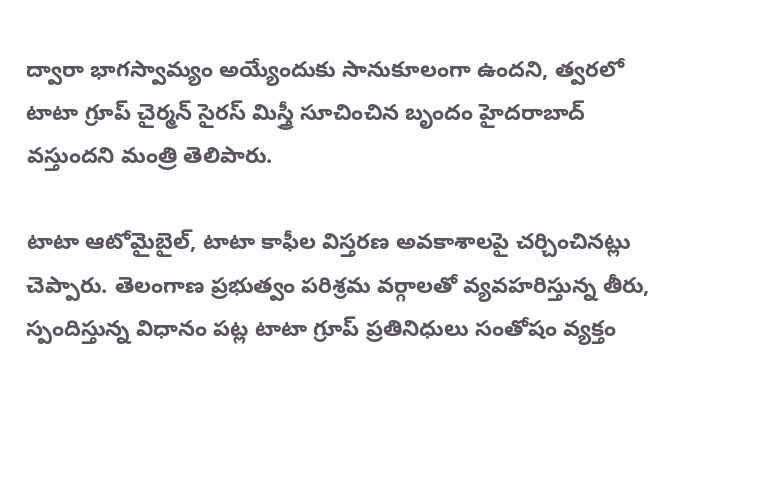ద్వారా భాగస్వామ్యం అయ్యేందుకు సానుకూలంగా ఉందని, త్వరలో టాటా గ్రూప్ చైర్మన్ సైరస్ మిస్త్రీ సూచించిన బృందం హైదరాబాద్ వస్తుందని మంత్రి తెలిపారు.

టాటా ఆటోమైబైల్, టాటా కాఫీల విస్తరణ అవకాశాలపై చర్చించినట్లు చెప్పారు. తెలంగాణ ప్రభుత్వం పరిశ్రమ వర్గాలతో వ్యవహరిస్తున్న తీరు, స్పందిస్తున్న విధానం పట్ల టాటా గ్రూప్ ప్రతినిధులు సంతోషం వ్యక్తం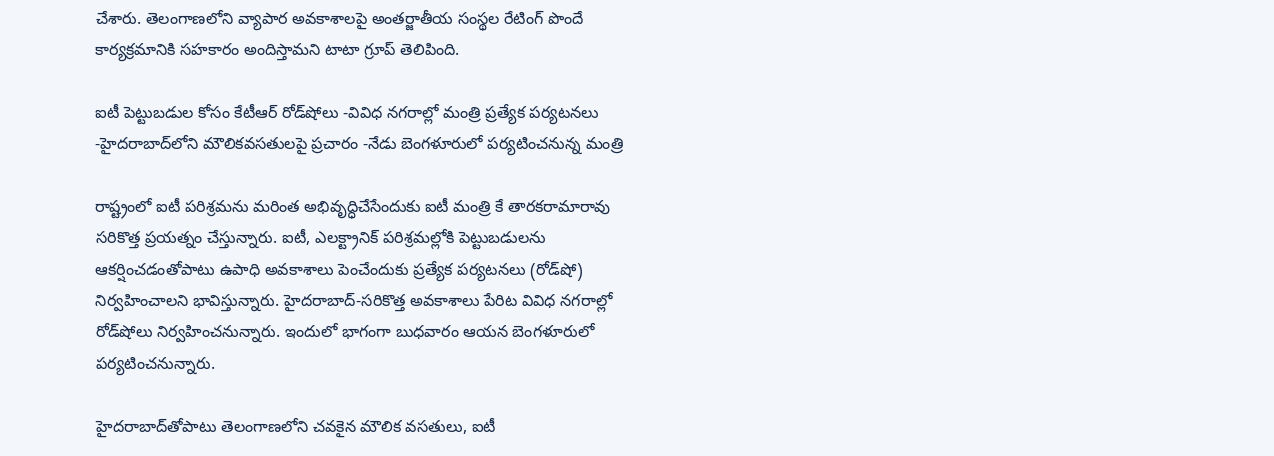చేశారు. తెలంగాణలోని వ్యాపార అవకాశాలపై అంతర్జాతీయ సంస్థల రేటింగ్ పొందే కార్యక్రమానికి సహకారం అందిస్తామని టాటా గ్రూప్ తెలిపింది.

ఐటీ పెట్టుబడుల కోసం కేటీఆర్ రోడ్‌షోలు -వివిధ నగరాల్లో మంత్రి ప్రత్యేక పర్యటనలు -హైదరాబాద్‌లోని మౌలికవసతులపై ప్రచారం -నేడు బెంగళూరులో పర్యటించనున్న మంత్రి

రాష్ట్రంలో ఐటీ పరిశ్రమను మరింత అభివృద్ధిచేసేందుకు ఐటీ మంత్రి కే తారకరామారావు సరికొత్త ప్రయత్నం చేస్తున్నారు. ఐటీ, ఎలక్ట్రానిక్ పరిశ్రమల్లోకి పెట్టుబడులను ఆకర్షించడంతోపాటు ఉపాధి అవకాశాలు పెంచేందుకు ప్రత్యేక పర్యటనలు (రోడ్‌షో) నిర్వహించాలని భావిస్తున్నారు. హైదరాబాద్-సరికొత్త అవకాశాలు పేరిట వివిధ నగరాల్లో రోడ్‌షోలు నిర్వహించనున్నారు. ఇందులో భాగంగా బుధవారం ఆయన బెంగళూరులో పర్యటించనున్నారు.

హైదరాబాద్‌తోపాటు తెలంగాణలోని చవకైన మౌలిక వసతులు, ఐటీ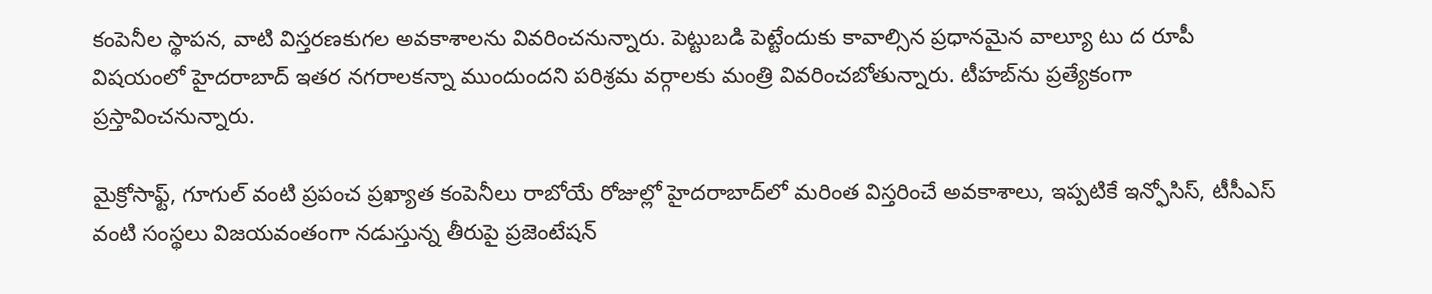కంపెనీల స్థాపన, వాటి విస్తరణకుగల అవకాశాలను వివరించనున్నారు. పెట్టుబడి పెట్టేందుకు కావాల్సిన ప్రధానమైన వాల్యూ టు ద రూపీ విషయంలో హైదరాబాద్ ఇతర నగరాలకన్నా ముందుందని పరిశ్రమ వర్గాలకు మంత్రి వివరించబోతున్నారు. టీహబ్‌ను ప్రత్యేకంగా ప్రస్తావించనున్నారు.

మైక్రోసాఫ్ట్, గూగుల్ వంటి ప్రపంచ ప్రఖ్యాత కంపెనీలు రాబోయే రోజుల్లో హైదరాబాద్‌లో మరింత విస్తరించే అవకాశాలు, ఇప్పటికే ఇన్ఫోసిస్, టీసీఎస్ వంటి సంస్థలు విజయవంతంగా నడుస్తున్న తీరుపై ప్రజెంటేషన్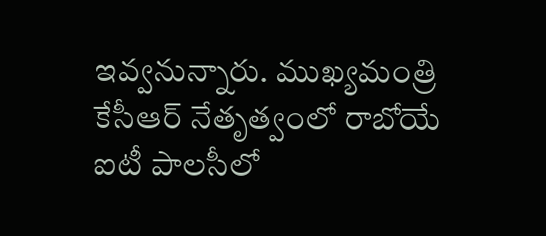ఇవ్వనున్నారు. ముఖ్యమంత్రి కేసీఆర్ నేతృత్వంలో రాబోయే ఐటీ పాలసీలో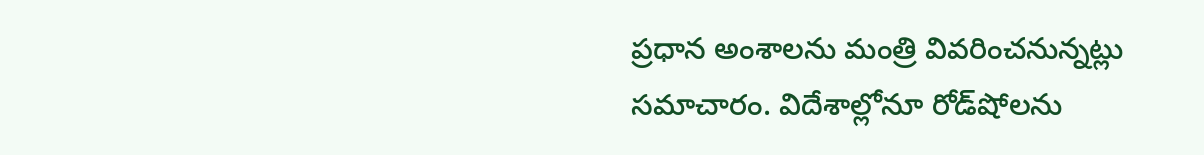ప్రధాన అంశాలను మంత్రి వివరించనున్నట్లు సమాచారం. విదేశాల్లోనూ రోడ్‌షోలను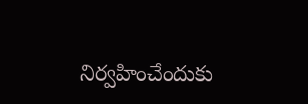నిర్వహించేందుకు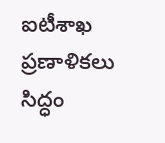ఐటీశాఖ ప్రణాళికలు సిద్ధం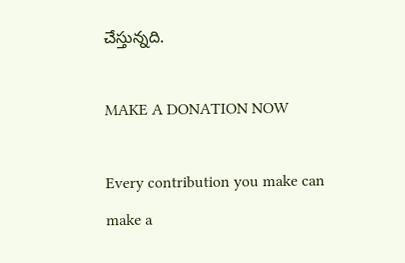చేస్తున్నది.

MAKE A DONATION NOW

Every contribution you make can make a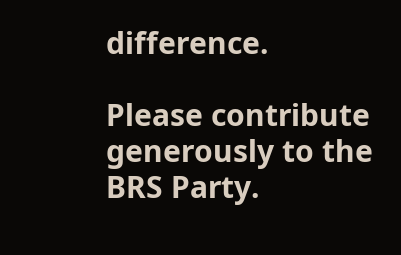difference.

Please contribute generously to the BRS Party.